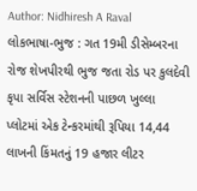Author: Nidhiresh A Raval
લોકભાષા-ભુજ : ગત 19મી ડીસેમ્બરના રોજ શેખપીરથી ભુજ જતા રોડ પર કુલદેવી કૃપા સર્વિસ સ્ટેશનની પાછળ ખુલ્લા પ્લોટમાં એક ટેન્કરમાંથી રૂપિયા 14,44 લાખની કિંમતનું 19 હજાર લીટર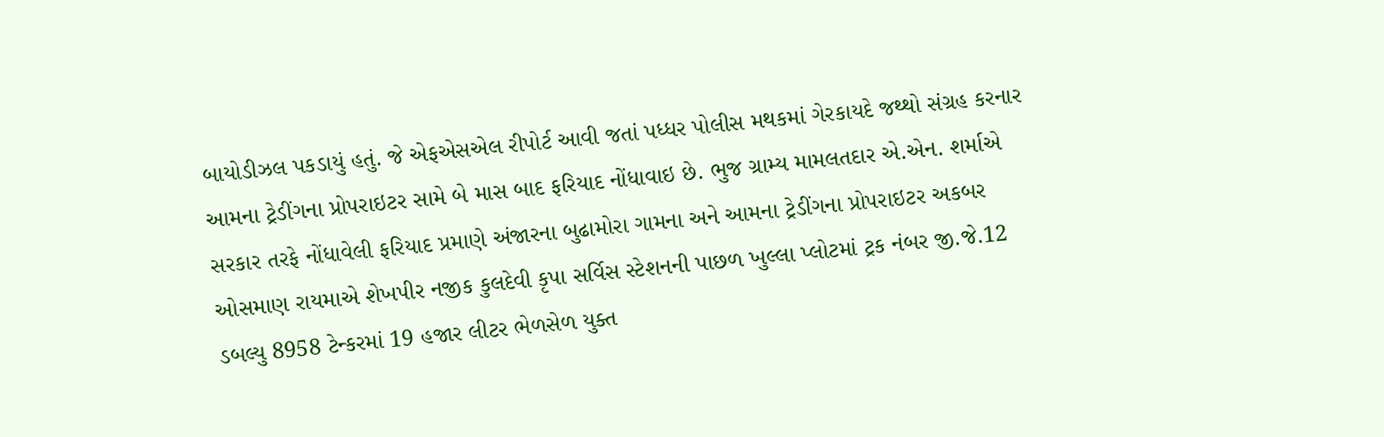બાયોડીઝલ પકડાયું હતું. જે એફએસએલ રીપોર્ટ આવી જતાં પધ્ધર પોલીસ મથકમાં ગેરકાયદે જથ્થો સંગ્રહ કરનાર આમના ટ્રેડીંગના પ્રોપરાઇટર સામે બે માસ બાદ ફરિયાદ નોંધાવાઇ છે. ભુજ ગ્રામ્ય મામલતદાર એ.એન. શર્માએ સરકાર તરફે નોંધાવેલી ફરિયાદ પ્રમાણે અંજારના બુઢામોરા ગામના અને આમના ટ્રેડીંગના પ્રોપરાઇટર અકબર ઓસમાણ રાયમાએ શેખપીર નજીક કુલદેવી કૃપા સર્વિસ સ્ટેશનની પાછળ ખુલ્લા પ્લોટમાં ટ્રક નંબર જી.જે.12 ડબલ્યુ 8958 ટેન્કરમાં 19 હજાર લીટર ભેળસેળ યુક્ત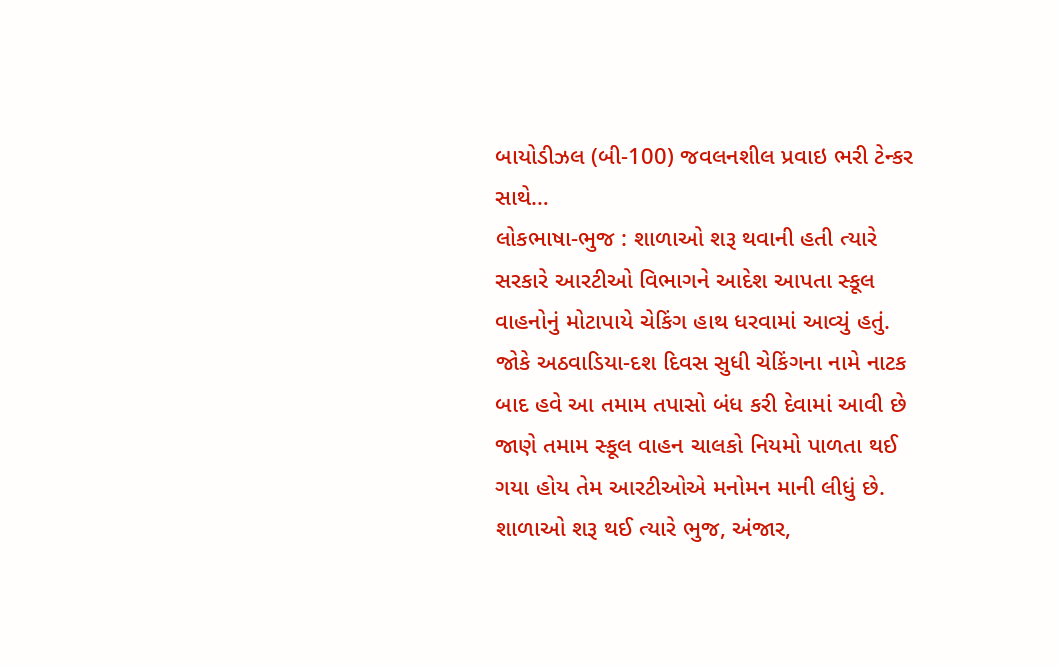બાયોડીઝલ (બી-100) જવલનશીલ પ્રવાઇ ભરી ટેન્કર સાથે…
લોકભાષા-ભુજ : શાળાઓ શરૂ થવાની હતી ત્યારે સરકારે આરટીઓ વિભાગને આદેશ આપતા સ્કૂલ વાહનોનું મોટાપાયે ચેકિંગ હાથ ધરવામાં આવ્યું હતું. જોકે અઠવાડિયા-દશ દિવસ સુધી ચેકિંગના નામે નાટક બાદ હવે આ તમામ તપાસો બંધ કરી દેવામાં આવી છે જાણે તમામ સ્કૂલ વાહન ચાલકો નિયમો પાળતા થઈ ગયા હોય તેમ આરટીઓએ મનોમન માની લીધું છે. શાળાઓ શરૂ થઈ ત્યારે ભુજ, અંજાર,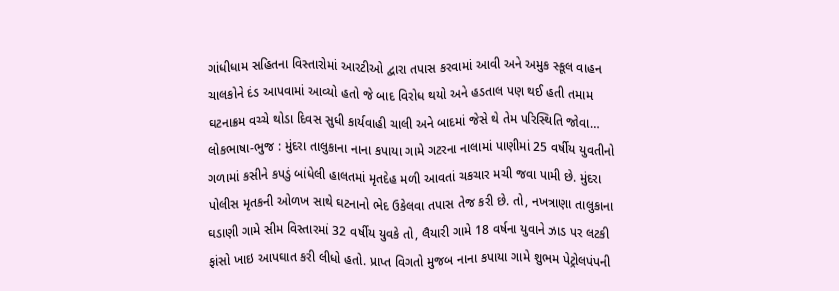ગાંધીધામ સહિતના વિસ્તારોમાં આરટીઓ દ્વારા તપાસ કરવામાં આવી અને અમુક સ્કૂલ વાહન ચાલકોને દંડ આપવામાં આવ્યો હતો જે બાદ વિરોધ થયો અને હડતાલ પણ થઈ હતી તમામ ઘટનાક્રમ વચ્ચે થોડા દિવસ સુધી કાર્યવાહી ચાલી અને બાદમાં જેસે થે તેમ પરિસ્થિતિ જોવા…
લોકભાષા-ભુજ : મુંદરા તાલુકાના નાના કપાયા ગામે ગટરના નાલામાં પાણીમાં 25 વર્ષીય યુવતીનો ગળામાં કસીને કપડું બાંધેલી હાલતમાં મૃતદેહ મળી આવતાં ચકચાર મચી જવા પામી છે. મુંદરા પોલીસ મૃતકની ઓળખ સાથે ઘટનાનો ભેદ ઉકેલવા તપાસ તેજ કરી છે. તો, નખત્રાણા તાલુકાના ઘડાણી ગામે સીમ વિસ્તારમાં 32 વર્ષીય યુવકે તો, લૈયારી ગામે 18 વર્ષના યુવાને ઝાડ પર લટકી ફાંસો ખાઇ આપઘાત કરી લીધો હતો. પ્રાપ્ત વિગતો મુજબ નાના કપાયા ગામે શુભમ પેટ્રોલપંપની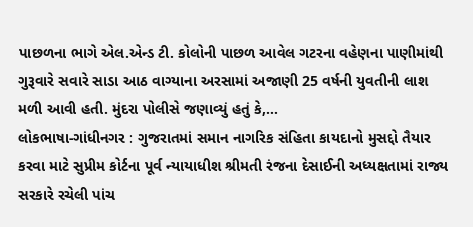પાછળના ભાગે એલ.એન્ડ ટી. કોલોની પાછળ આવેલ ગટરના વહેણના પાણીમાંથી ગુરૂવારે સવારે સાડા આઠ વાગ્યાના અરસામાં અજાણી 25 વર્ષની યુવતીની લાશ મળી આવી હતી. મુંદરા પોલીસે જણાવ્યું હતું કે,…
લોકભાષા-ગાંધીનગર : ગુજરાતમાં સમાન નાગરિક સંહિતા કાયદાનો મુસદ્દો તૈયાર કરવા માટે સુપ્રીમ કોર્ટના પૂર્વ ન્યાયાધીશ શ્રીમતી રંજના દેસાઈની અધ્યક્ષતામાં રાજ્ય સરકારે રચેલી પાંચ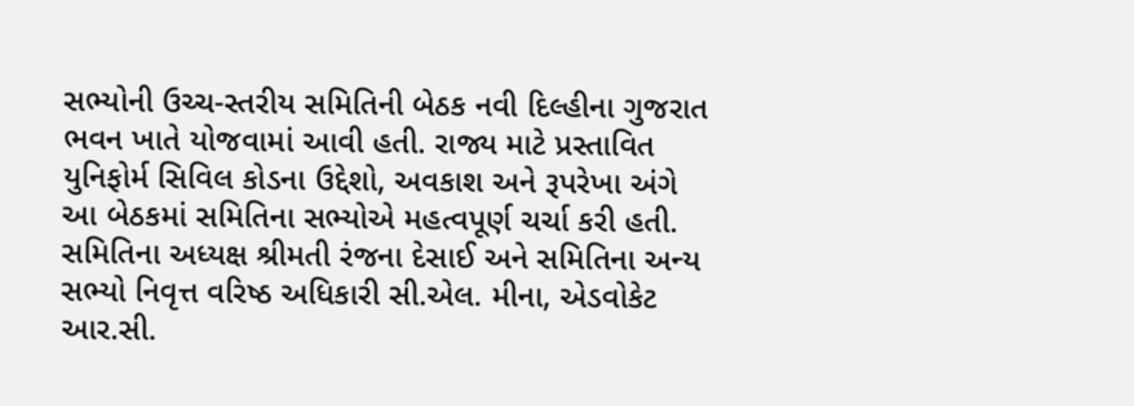સભ્યોની ઉચ્ચ-સ્તરીય સમિતિની બેઠક નવી દિલ્હીના ગુજરાત ભવન ખાતે યોજવામાં આવી હતી. રાજ્ય માટે પ્રસ્તાવિત યુનિફોર્મ સિવિલ કોડના ઉદ્દેશો, અવકાશ અને રૂપરેખા અંગે આ બેઠકમાં સમિતિના સભ્યોએ મહત્વપૂર્ણ ચર્ચા કરી હતી. સમિતિના અધ્યક્ષ શ્રીમતી રંજના દેસાઈ અને સમિતિના અન્ય સભ્યો નિવૃત્ત વરિષ્ઠ અધિકારી સી.એલ. મીના, એડવોકેટ આર.સી.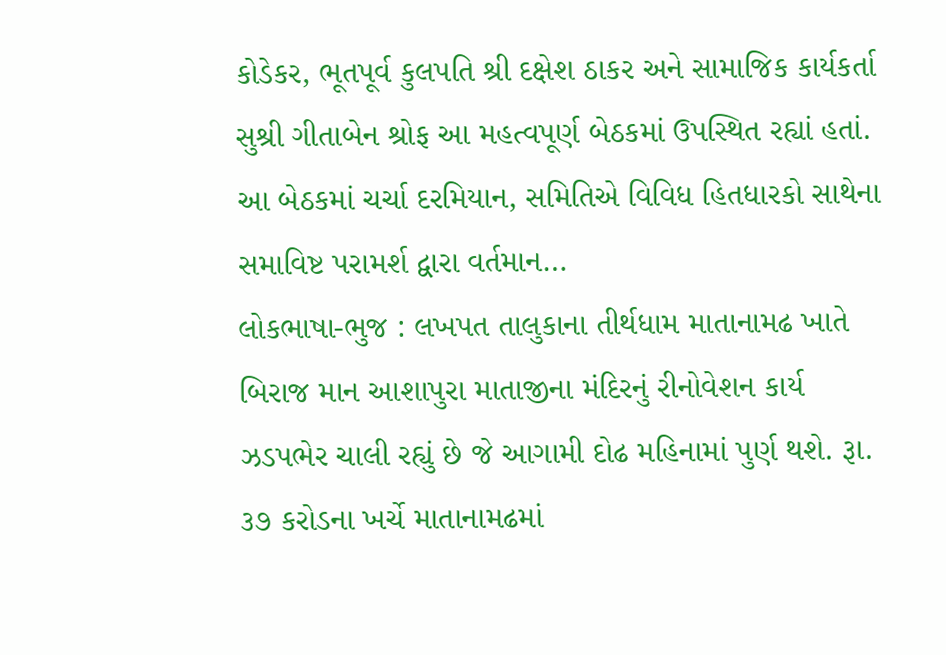કોડેકર, ભૂતપૂર્વ કુલપતિ શ્રી દક્ષેશ ઠાકર અને સામાજિક કાર્યકર્તા સુશ્રી ગીતાબેન શ્રોફ આ મહત્વપૂર્ણ બેઠકમાં ઉપસ્થિત રહ્યાં હતાં. આ બેઠકમાં ચર્ચા દરમિયાન, સમિતિએ વિવિધ હિતધારકો સાથેના સમાવિષ્ટ પરામર્શ દ્વારા વર્તમાન…
લોકભાષા-ભુજ : લખપત તાલુકાના તીર્થધામ માતાનામઢ ખાતે બિરાજ માન આશાપુરા માતાજીના મંદિરનું રીનોવેશન કાર્ય ઝડપભેર ચાલી રહ્યું છે જે આગામી દોઢ મહિનામાં પુર્ણ થશે. રૂા. ૩૭ કરોડના ખર્ચે માતાનામઢમાં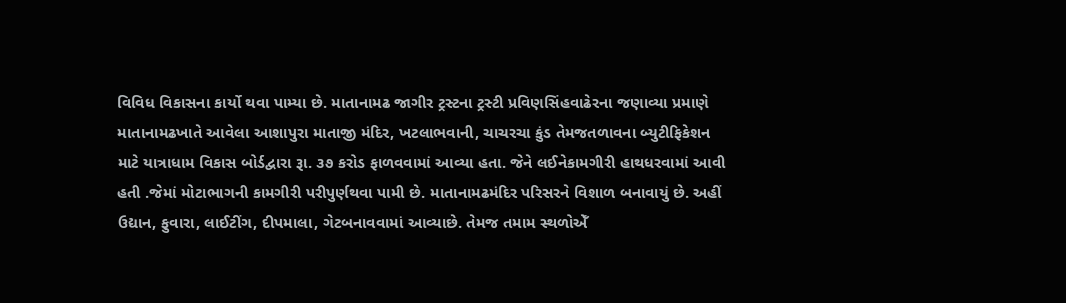વિવિધ વિકાસના કાર્યો થવા પામ્યા છે. માતાનામઢ જાગીર ટ્રસ્ટના ટ્રસ્ટી પ્રવિણસિંહવાઢેરના જણાવ્યા પ્રમાણે માતાનામઢખાતે આવેલા આશાપુરા માતાજી મંદિર, ખટલાભવાની, ચાચરચા કુંડ તેમજતળાવના બ્યુટીફિકેશન માટે યાત્રાધામ વિકાસ બોર્ડદ્વારા રૂા. ૩૭ કરોડ ફાળવવામાં આવ્યા હતા. જેને લઈનેકામગીરી હાથધરવામાં આવી હતી .જેમાં મોટાભાગની કામગીરી પરીપુર્ણથવા પામી છે. માતાનામઢમંદિર પરિસરને વિશાળ બનાવાયું છે. અહીં ઉદ્યાન, ફુવારા, લાઈટીંગ, દીપમાલા, ગેટબનાવવામાં આવ્યાછે. તેમજ તમામ સ્થળોએઁ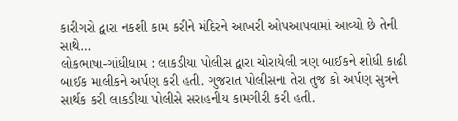કારીગરો દ્વારા નકશી કામ કરીને મંદિરને આખરી ઓપઆપવામાં આવ્યો છે તેની સાથે…
લોકભાષા-ગાંધીધામ : લાકડીયા પોલીસ દ્વારા ચોરાયેલી ત્રણ બાઈકને શોધી કાઢી બાઈક માલીકને અર્પણ કરી હતી. ગુજરાત પોલીસના તેરા તુજ કો અર્પણ સુત્રને સાર્થક કરી લાકડીયા પોલીસે સરાહનીય કામગીરી કરી હતી.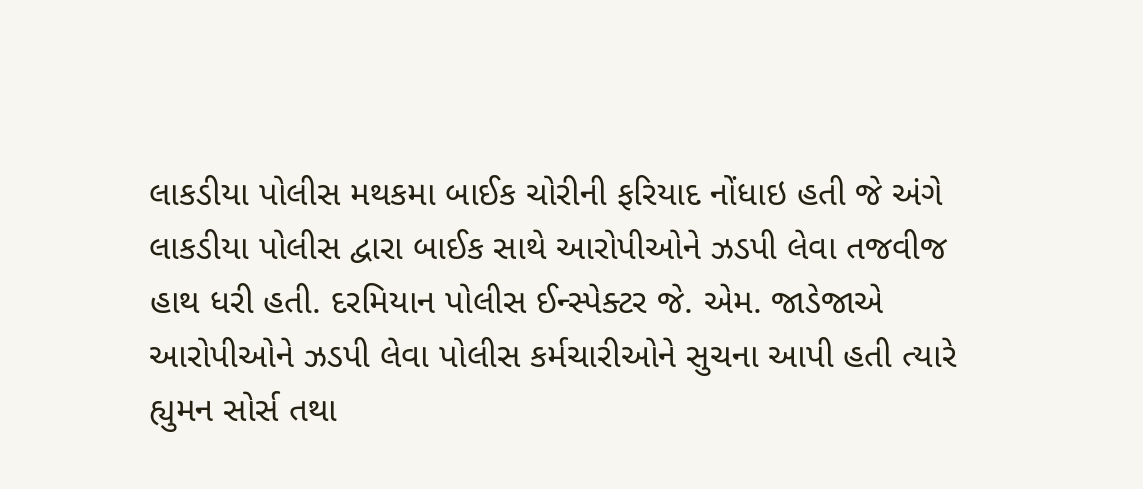લાકડીયા પોલીસ મથકમા બાઈક ચોરીની ફરિયાદ નોંધાઇ હતી જે અંગે લાકડીયા પોલીસ દ્વારા બાઈક સાથે આરોપીઓને ઝડપી લેવા તજવીજ હાથ ધરી હતી. દરમિયાન પોલીસ ઈન્સ્પેક્ટર જે. એમ. જાડેજાએ આરોપીઓને ઝડપી લેવા પોલીસ કર્મચારીઓને સુચના આપી હતી ત્યારે હ્યુમન સોર્સ તથા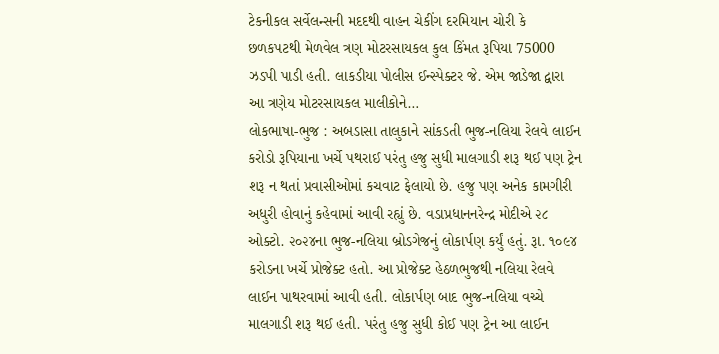ટેકનીકલ સર્વેલન્સની મદદથી વાહન ચેકીંગ દરમિયાન ચોરી કે છળકપટથી મેળવેલ ત્રણ મોટરસાયકલ કુલ કિંમત રૂપિયા 75000 ઝડપી પાડી હતી. લાકડીયા પોલીસ ઈન્સ્પેક્ટર જે. એમ જાડેજા દ્વારા આ ત્રણેય મોટરસાયકલ માલીકોને…
લોકભાષા-ભુજ : અબડાસા તાલુકાને સાંકડતી ભુજ-નલિયા રેલવે લાઈન કરોડો રૂપિયાના ખર્ચે પથરાઈ પરંતુ હજુ સુધી માલગાડી શરૂ થઈ પણ ટ્રેન શરૂ ન થતાં પ્રવાસીઓમાં કચવાટ ફેલાયો છે. હજુ પણ અનેક કામગીરી અધુરી હોવાનું કહેવામાં આવી રહ્યું છે. વડાપ્રધાનનરેન્દ્ર મોદીએ ૨૮ ઓક્ટો. ૨૦૨૪ના ભુજ-નલિયા બ્રોડગેજનું લોકાર્પણ કર્યું હતું. રૂા. ૧૦૯૪ કરોડના ખર્ચે પ્રોજેક્ટ હતો. આ પ્રોજેક્ટ હેઠળભુજથી નલિયા રેલવે લાઈન પાથરવામાં આવી હતી. લોકાર્પણ બાદ ભુજ-નલિયા વચ્ચે માલગાડી શરૂ થઈ હતી. પરંતુ હજુ સુધી કોઈ પણ ટ્રેન આ લાઈન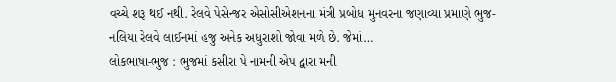વચ્ચે શરૂ થઈ નથી. રેલવે પેસેન્જર એસોસીએશનના મંત્રી પ્રબોધ મુનવરના જણાવ્યા પ્રમાણે ભુજ-નલિયા રેલવે લાઈનમાં હજુ અનેક અધુરાશો જોવા મળે છે. જેમાં…
લોકભાષા-ભુજ : ભુજમાં કસીરા પે નામની એપ દ્વારા મની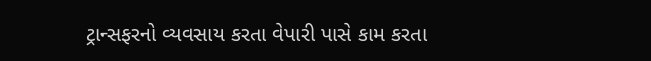ટ્રાન્સફરનો વ્યવસાય કરતા વેપારી પાસે કામ કરતા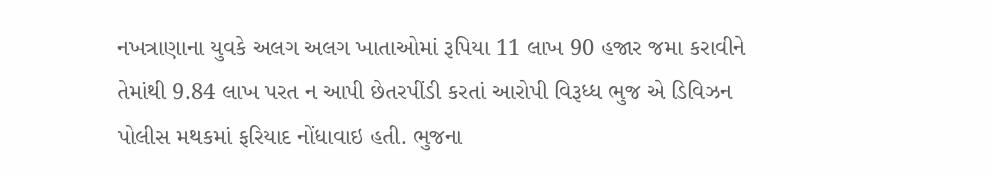નખત્રાણાના યુવકે અલગ અલગ ખાતાઓમાં રૂપિયા 11 લાખ 90 હજાર જમા કરાવીને તેમાંથી 9.84 લાખ પરત ન આપી છેતરપીંડી કરતાં આરોપી વિરૂધ્ધ ભુજ એ ડિવિઝન પોલીસ મથકમાં ફરિયાદ નોંધાવાઇ હતી. ભુજના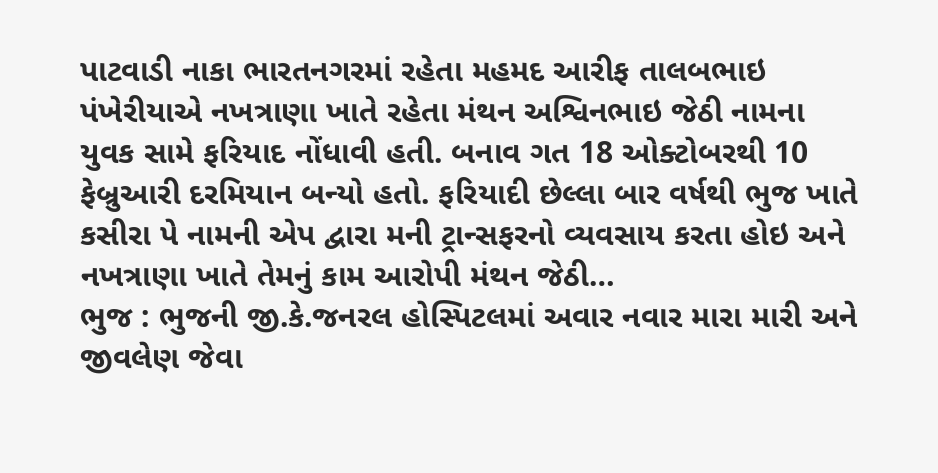પાટવાડી નાકા ભારતનગરમાં રહેતા મહમદ આરીફ તાલબભાઇ પંખેરીયાએ નખત્રાણા ખાતે રહેતા મંથન અશ્વિનભાઇ જેઠી નામના યુવક સામે ફરિયાદ નોંધાવી હતી. બનાવ ગત 18 ઓક્ટોબરથી 10 ફેબ્રુઆરી દરમિયાન બન્યો હતો. ફરિયાદી છેલ્લા બાર વર્ષથી ભુજ ખાતે કસીરા પે નામની એપ દ્વારા મની ટ્રાન્સફરનો વ્યવસાય કરતા હોઇ અને નખત્રાણા ખાતે તેમનું કામ આરોપી મંથન જેઠી…
ભુજ : ભુજની જી.કે.જનરલ હોસ્પિટલમાં અવાર નવાર મારા મારી અને જીવલેણ જેવા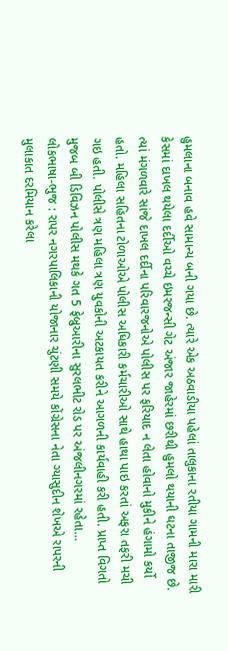હુમલાના બનાવ હવે સામાન્ય બની ગયા છે. ત્યારે એક અઠવાડીયા પહેલાં તાલુકાના રતીયા ગામની મારા મારી કેસમાં દાખલ થયેલા દર્દીઓ વચ્ચે ઇમરજન્સી ગેટ અંજાર જાહેરમાં છરીથી હુમલો થયાની ઘટના તાજીજ છે. ત્યાં મંગળવારે સાંજે દાખલ દર્દીના પરિવારજનોએ પોલીસ પર ફરિયાદ ન લેતા હોવાનો મુકીને હંગામો કર્યો હતો. મહિલા સહિતના ટોળાઓએ પોલીસ અધિકારી કર્મચારીઓ સાથે હાથા પાઇ કરતાં અફરા તફરી મચી ગઇ હતી. પોલીસે ત્રણ મહિલા ત્રણ યુવકોની અટકાયત કરીને આગળની કાર્યવાહી કરી હતી. પ્રાપ્ત વિગતો મુજબ બી ડિવિઝન પોલીસ મથકે ગત 5 ફેબ્રુઆરીના સુરલભીટ રોડ પર અંજલીનગરમાં રહેતા…
લોકભાષા-ભુજ : રાપર નગરપાલિકાની યોજાનાર ચુંટણી સમયે કોંગ્રેસના નેતા ગ્યાસુદીન શેખએ રાપરની મુલાકાત દરમિયાન કરેલા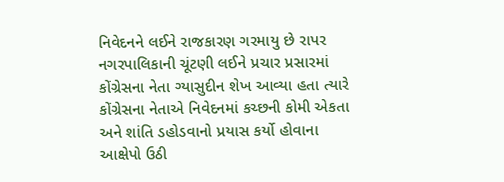નિવેદનને લઈને રાજકારણ ગરમાયુ છે રાપર નગરપાલિકાની ચૂંટણી લઈને પ્રચાર પ્રસારમાં કોંગ્રેસના નેતા ગ્યાસુદીન શેખ આવ્યા હતા ત્યારે કોંગ્રેસના નેતાએ નિવેદનમાં કચ્છની કોમી એકતા અને શાંતિ ડહોડવાનો પ્રયાસ કર્યો હોવાના આક્ષેપો ઉઠી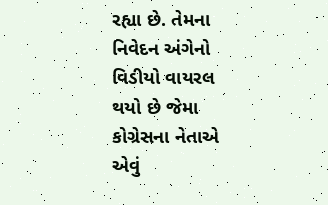રહ્યા છે. તેમના નિવેદન અંગેનો વિડીયો વાયરલ થયો છે જેમા કોગ્રેસના નેતાએ એવું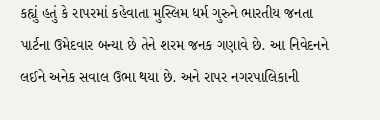કહ્યું હતું કે રાપરમાં કહેવાતા મુસ્લિમ ધર્મ ગુરુને ભારતીય જનતા પાર્ટના ઉમેદવાર બન્યા છે તેને શરમ જનક ગણાવે છે. આ નિવેદનને લઈને અનેક સવાલ ઉભા થયા છે. અને રાપર નગરપાલિકાની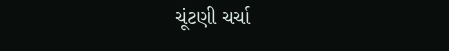ચૂંટણી ચર્ચા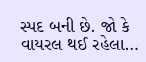સ્પદ બની છે. જો કે વાયરલ થઈ રહેલા…